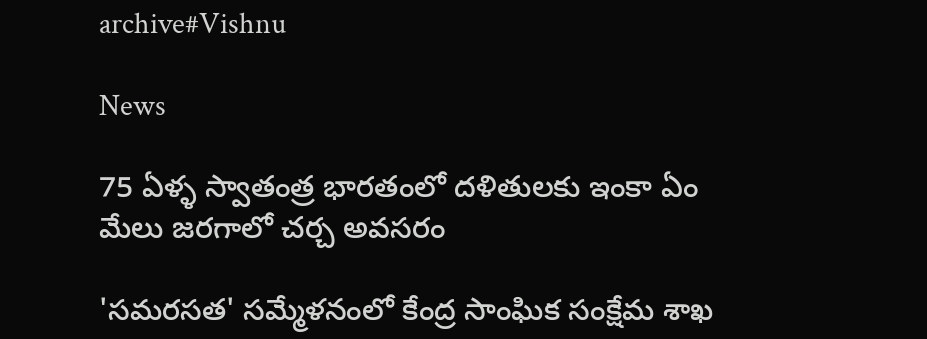archive#Vishnu

News

75 ఏళ్ళ స్వాతంత్ర భారతంలో దళితులకు ఇంకా ఏం మేలు జరగాలో చర్చ అవసరం

'సమరసత' సమ్మేళనంలో కేంద్ర సాంఘిక సంక్షేమ శాఖ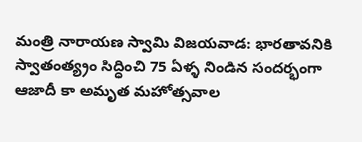మంత్రి నారాయణ స్వామి విజయవాడ: భారతావనికి స్వాతంత్య్రం సిద్ధించి 75 ఏళ్ళ నిండిన సందర్భంగా ఆజాదీ కా అమృత మహోత్సవాల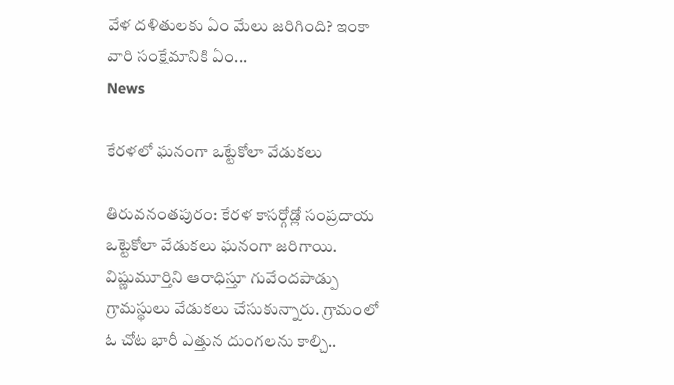వేళ దళితులకు ఏం మేలు జరిగింది? ఇంకా వారి సంక్షేమానికి ఏం...
News

కేరళలో ఘనంగా ఒట్టేకోలా వేడుకలు

తిరువ‌నంతపురం: కేరళ కాసర్గోడ్లో సంప్రదాయ ఒట్టెకోలా వేడుకలు ఘనంగా జరిగాయి. విష్ణుమూర్తిని ఆరాధిస్తూ గువేందపాడ్పు గ్రామస్థులు వేడుకలు చేసుకున్నారు. గ్రామంలో ఓ చోట భారీ ఎత్తున దుంగలను కాల్చి..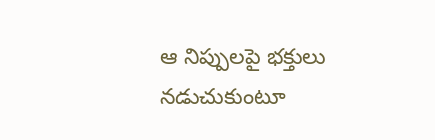ఆ నిప్పులపై భక్తులు నడుచుకుంటూ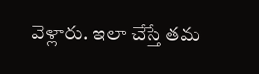వెళ్లారు. ఇలా చేస్తే తమ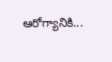ఆరోగ్యానికి...